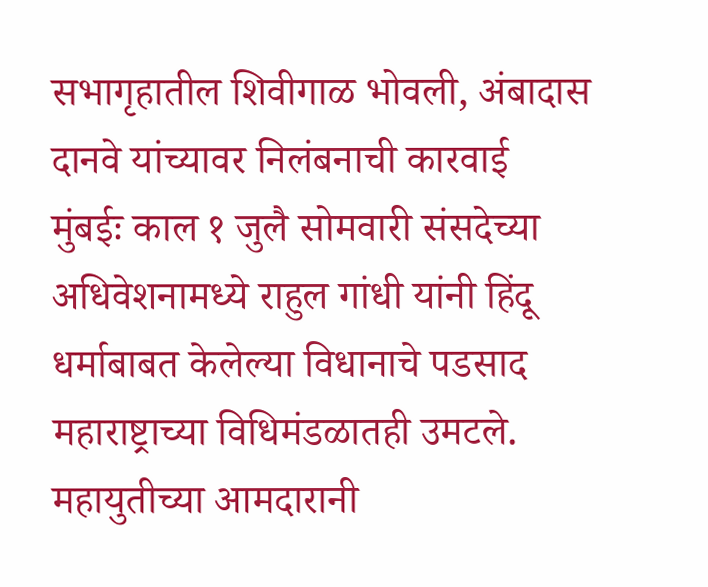सभागृहातील शिवीगाळ भोवली, अंबादास दानवे यांच्यावर निलंबनाची कारवाई
मुंबईः काल १ जुलै सोमवारी संसदेच्या अधिवेशनामध्ये राहुल गांधी यांनी हिंदू धर्माबाबत केलेल्या विधानाचे पडसाद महाराष्ट्राच्या विधिमंडळातही उमटले. महायुतीच्या आमदारानी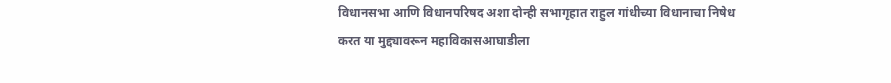विधानसभा आणि विधानपरिषद अशा दोन्ही सभागृहात राहुल गांधीच्या विधानाचा निषेध करत या मुद्द्यावरून महाविकासआघाडीला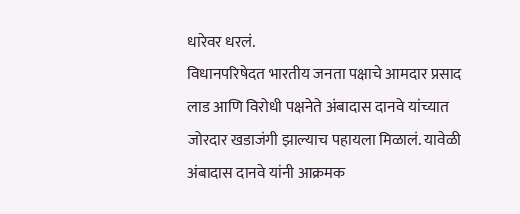धारेवर धरलं.
विधानपरिषेदत भारतीय जनता पक्षाचे आमदार प्रसाद लाड आणि विरोधी पक्षनेते अंबादास दानवे यांच्यात जोरदार खडाजंगी झाल्याच पहायला मिळालं. यावेळी अंबादास दानवे यांनी आक्रमक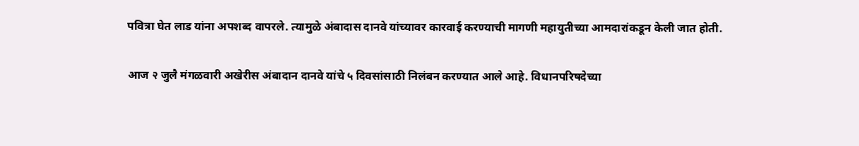पवित्रा घेत लाड यांना अपशब्द वापरले. त्यामुळे अंबादास दानवे यांच्यावर कारवाई करण्याची मागणी महायुतीच्या आमदारांकडून केली जात होती.

आज २ जुलै मंगळवारी अखेरीस अंबादान दानवे यांचे ५ दिवसांसाठी निलंबन करण्यात आले आहे. विधानपरिषदेच्या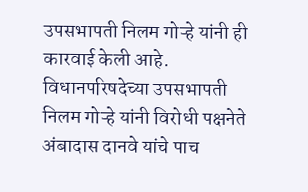उपसभापती निलम गोऱ्हे यांनी ही कारवाई केली आहे.
विधानपरिषदेच्या उपसभापती निलम गोऱ्हे यांनी विरोधी पक्षनेते अंबादास दानवे यांचे पाच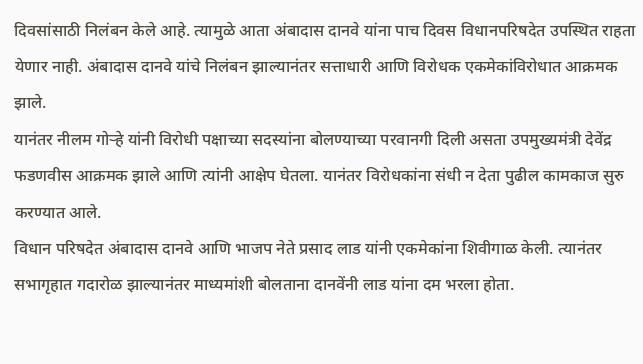दिवसांसाठी निलंबन केले आहे. त्यामुळे आता अंबादास दानवे यांना पाच दिवस विधानपरिषदेत उपस्थित राहता येणार नाही. अंबादास दानवे यांचे निलंबन झाल्यानंतर सत्ताधारी आणि विरोधक एकमेकांविरोधात आक्रमक झाले.
यानंतर नीलम गोऱ्हे यांनी विरोधी पक्षाच्या सदस्यांना बोलण्याच्या परवानगी दिली असता उपमुख्यमंत्री देवेंद्र फडणवीस आक्रमक झाले आणि त्यांनी आक्षेप घेतला. यानंतर विरोधकांना संधी न देता पुढील कामकाज सुरु करण्यात आले.
विधान परिषदेत अंबादास दानवे आणि भाजप नेते प्रसाद लाड यांनी एकमेकांना शिवीगाळ केली. त्यानंतर सभागृहात गदारोळ झाल्यानंतर माध्यमांशी बोलताना दानवेंनी लाड यांना दम भरला होता.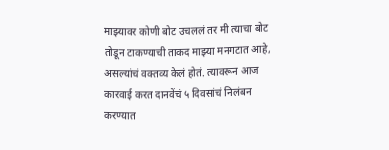माझ्यावर कोणी बोट उचललं तर मी त्याचा बोट तोडून टाकण्याची ताकद माझ्या मनगटात आहे, असल्यांचं वक्तव्य केलं होतं. त्यावरून आज कारवाई करत दानवेंचं ५ दिवसांचं निलंबन करण्यात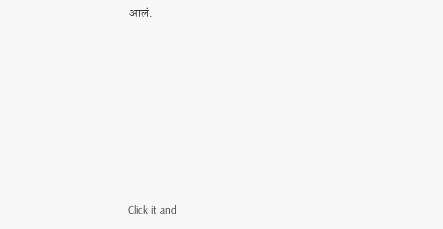आलं.












Click it and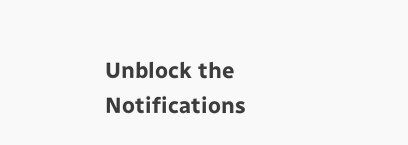Unblock the Notifications